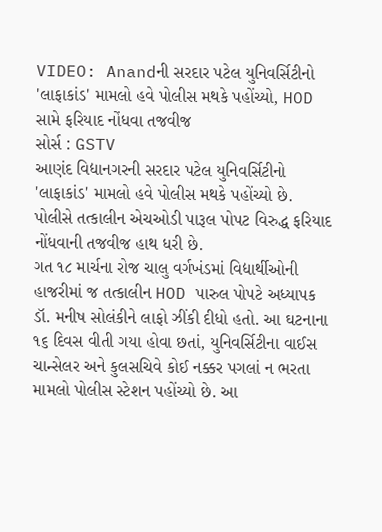VIDEO: Anandની સરદાર પટેલ યુનિવર્સિટીનો 'લાફાકાંડ' મામલો હવે પોલીસ મથકે પહોંચ્યો, HOD સામે ફરિયાદ નોંધવા તજવીજ
સોર્સ : GSTV
આણંદ વિદ્યાનગરની સરદાર પટેલ યુનિવર્સિટીનો 'લાફાકાંડ' મામલો હવે પોલીસ મથકે પહોંચ્યો છે. પોલીસે તત્કાલીન એચઓડી પારૂલ પોપટ વિરુદ્ધ ફરિયાદ નોંધવાની તજવીજ હાથ ધરી છે.
ગત ૧૮ માર્ચના રોજ ચાલુ વર્ગખંડમાં વિદ્યાર્થીઓની હાજરીમાં જ તત્કાલીન HOD પારુલ પોપટે અધ્યાપક ડૉ. મનીષ સોલંકીને લાફો ઝીંકી દીધો હતો. આ ઘટનાના ૧૬ દિવસ વીતી ગયા હોવા છતાં, યુનિવર્સિટીના વાઈસ ચાન્સેલર અને કુલસચિવે કોઈ નક્કર પગલાં ન ભરતા મામલો પોલીસ સ્ટેશન પહોંચ્યો છે. આ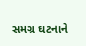સમગ્ર ઘટનાને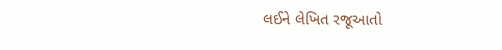લઈને લેખિત રજૂઆતો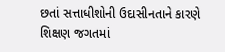છતાં સત્તાધીશોની ઉદાસીનતાને કારણે શિક્ષણ જગતમાં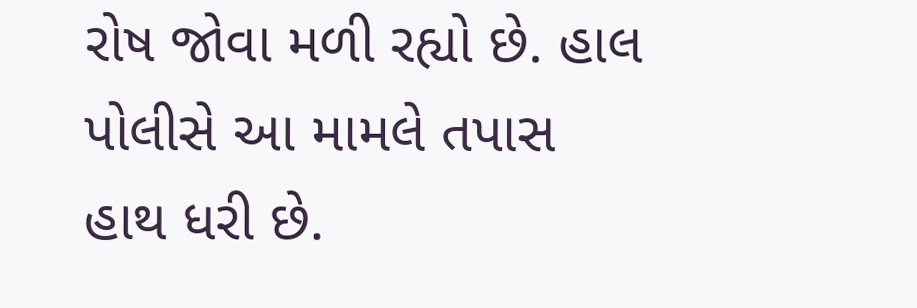રોષ જોવા મળી રહ્યો છે. હાલ પોલીસે આ મામલે તપાસ હાથ ધરી છે.